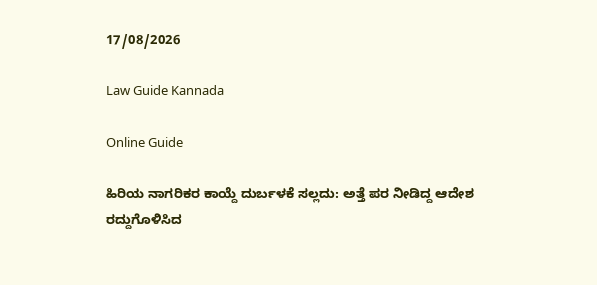17/08/2026

Law Guide Kannada

Online Guide

ಹಿರಿಯ ನಾಗರಿಕರ ಕಾಯ್ದೆ ದುರ್ಬಳಕೆ ಸಲ್ಲದು: ಅತ್ತೆ ಪರ ನೀಡಿದ್ದ ಆದೇಶ ರದ್ದುಗೊಳಿಸಿದ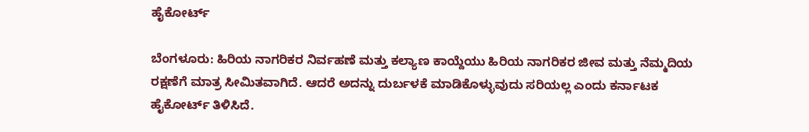ಹೈಕೋರ್ಟ್

ಬೆಂಗಳೂರು: ಹಿರಿಯ ನಾಗರಿಕರ ನಿರ್ವಹಣೆ ಮತ್ತು ಕಲ್ಯಾಣ ಕಾಯ್ದೆಯು ಹಿರಿಯ ನಾಗರಿಕರ ಜೀವ ಮತ್ತು ನೆಮ್ಮದಿಯ ರಕ್ಷಣೆಗೆ ಮಾತ್ರ ಸೀಮಿತವಾಗಿದೆ. ಆದರೆ ಅದನ್ನು ದುರ್ಬಳಕೆ ಮಾಡಿಕೊಳ್ಳುವುದು ಸರಿಯಲ್ಲ ಎಂದು ಕರ್ನಾಟಕ ಹೈಕೋರ್ಟ್ ತಿಳಿಸಿದೆ.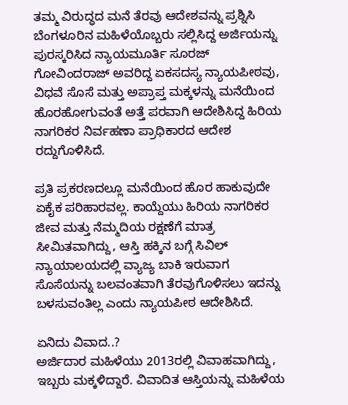ತಮ್ಮ ವಿರುದ್ಧದ ಮನೆ ತೆರವು ಆದೇಶವನ್ನು ಪ್ರಶ್ನಿಸಿ ಬೆಂಗಳೂರಿನ ಮಹಿಳೆಯೊಬ್ಬರು ಸಲ್ಲಿಸಿದ್ದ ಅರ್ಜಿಯನ್ನು ಪುರಸ್ಕರಿಸಿದ ನ್ಯಾಯಮೂರ್ತಿ ಸೂರಜ್ ಗೋವಿಂದರಾಜ್ ಅವರಿದ್ದ ಏಕಸದಸ್ಯ ನ್ಯಾಯಪೀಠವು, ವಿಧವೆ ಸೊಸೆ ಮತ್ತು ಅಪ್ರಾಪ್ತ ಮಕ್ಕಳನ್ನು ಮನೆಯಿಂದ ಹೊರಹೋಗುವಂತೆ ಅತ್ತೆ ಪರವಾಗಿ ಆದೇಶಿಸಿದ್ದ ಹಿರಿಯ ನಾಗರಿಕರ ನಿರ್ವಹಣಾ ಪ್ರಾಧಿಕಾರದ ಆದೇಶ ರದ್ದುಗೊಳಿಸಿದೆ.

ಪ್ರತಿ ಪ್ರಕರಣದಲ್ಲೂ ಮನೆಯಿಂದ ಹೊರ ಹಾಕುವುದೇ ಏಕೈಕ ಪರಿಹಾರವಲ್ಲ. ಕಾಯ್ದೆಯು ಹಿರಿಯ ನಾಗರಿಕರ ಜೀವ ಮತ್ತು ನೆಮ್ಮದಿಯ ರಕ್ಷಣೆಗೆ ಮಾತ್ರ ಸೀಮಿತವಾಗಿದ್ದು, ಆಸ್ತಿ ಹಕ್ಕಿನ ಬಗ್ಗೆ ಸಿವಿಲ್ ನ್ಯಾಯಾಲಯದಲ್ಲಿ ವ್ಯಾಜ್ಯ ಬಾಕಿ ಇರುವಾಗ ಸೊಸೆಯನ್ನು ಬಲವಂತವಾಗಿ ತೆರವುಗೊಳಿಸಲು ಇದನ್ನು ಬಳಸುವಂತಿಲ್ಲ ಎಂದು ನ್ಯಾಯಪೀಠ ಆದೇಶಿಸಿದೆ.

ಏನಿದು ವಿವಾದ..?
ಅರ್ಜಿದಾರ ಮಹಿಳೆಯು 2013ರಲ್ಲಿ ವಿವಾಹವಾಗಿದ್ದು, ಇಬ್ಬರು ಮಕ್ಕಳಿದ್ದಾರೆ. ವಿವಾದಿತ ಆಸ್ತಿಯನ್ನು ಮಹಿಳೆಯ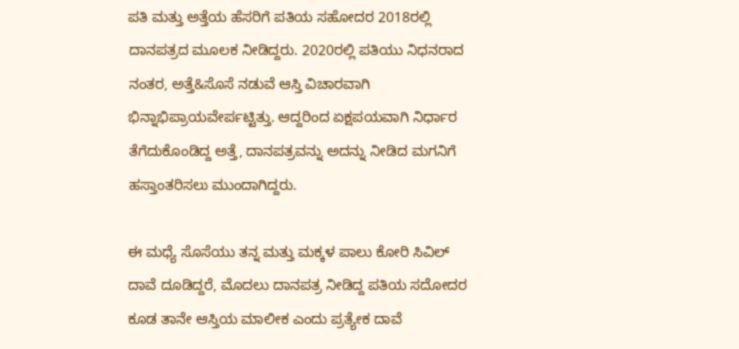ಪತಿ ಮತ್ತು ಅತ್ತೆಯ ಹೆಸರಿಗೆ ಪತಿಯ ಸಹೋದರ 2018ರಲ್ಲಿ ದಾನಪತ್ರದ ಮೂಲಕ ನೀಡಿದ್ದರು. 2020ರಲ್ಲಿ ಪತಿಯು ನಿಧನರಾದ ನಂತರ, ಅತ್ತೆ&ಸೊಸೆ ನಡುವೆ ಆಸ್ತಿ ವಿಚಾರವಾಗಿ ಭಿನ್ನಾಭಿಪ್ರಾಯವೇರ್ಪಟ್ಟಿತ್ತು. ಆದ್ದರಿಂದ ಏಕ್ಷಪಯವಾಗಿ ನಿರ್ಧಾರ ತೆಗೆದುಕೊಂಡಿದ್ದ ಅತ್ತೆ, ದಾನಪತ್ರವನ್ನು ಅದನ್ನು ನೀಡಿದ ಮಗನಿಗೆ ಹಸ್ತಾಂತರಿಸಲು ಮುಂದಾಗಿದ್ದರು.

ಈ ಮಧ್ಯೆ ಸೊಸೆಯು ತನ್ನ ಮತ್ತು ಮಕ್ಕಳ ಪಾಲು ಕೋರಿ ಸಿವಿಲ್ ದಾವೆ ದೂಡಿದ್ದರೆ, ಮೊದಲು ದಾನಪತ್ರ ನೀಡಿದ್ದ ಪತಿಯ ಸದೋದರ ಕೂಡ ತಾನೇ ಆಸ್ತಿಯ ಮಾಲೀಕ ಎಂದು ಪ್ರತ್ಯೇಕ ದಾವೆ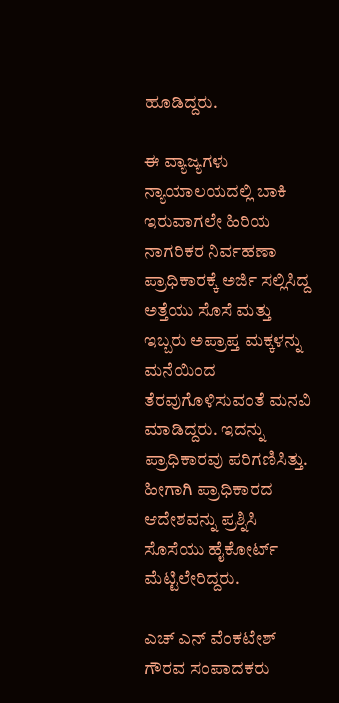ಹೂಡಿದ್ದರು.

ಈ ವ್ಯಾಜ್ಯಗಳು ನ್ಯಾಯಾಲಯದಲ್ಲಿ ಬಾಕಿ ಇರುವಾಗಲೇ ಹಿರಿಯ ನಾಗರಿಕರ ನಿರ್ವಹಣಾ ಪ್ರಾಧಿಕಾರಕ್ಕೆ ಅರ್ಜಿ ಸಲ್ಲಿಸಿದ್ದ ಅತ್ತೆಯು ಸೊಸೆ ಮತ್ತು ಇಬ್ಬರು ಅಪ್ರಾಪ್ತ ಮಕ್ಕಳನ್ನು ಮನೆಯಿಂದ ತೆರವುಗೊಳಿಸುವಂತೆ ಮನವಿ ಮಾಡಿದ್ದರು. ಇದನ್ನು ಪ್ರಾಧಿಕಾರವು ಪರಿಗಣಿಸಿತ್ತು. ಹೀಗಾಗಿ ಪ್ರಾಧಿಕಾರದ ಆದೇಶವನ್ನು ಪ್ರಶ್ನಿಸಿ ಸೊಸೆಯು ಹೈಕೋರ್ಟ್ ಮೆಟ್ಟಿಲೇರಿದ್ದರು.

ಎಚ್ ಎನ್ ವೆಂಕಟೇಶ್
ಗೌರವ ಸಂಪಾದಕರು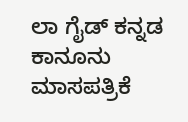ಲಾ ಗೈಡ್ ಕನ್ನಡ ಕಾನೂನು ಮಾಸಪತ್ರಿಕೆ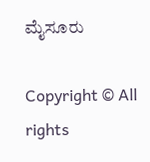ಮೈಸೂರು

Copyright © All rights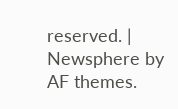reserved. | Newsphere by AF themes.